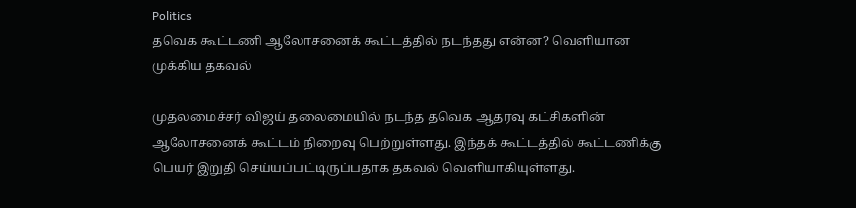Politics
தவெக கூட்டணி ஆலோசனைக் கூட்டத்தில் நடந்தது என்ன? வெளியான முக்கிய தகவல்

முதலமைச்சர் விஜய் தலைமையில் நடந்த தவெக ஆதரவு கட்சிகளின் ஆலோசனைக் கூட்டம் நிறைவு பெற்றுள்ளது. இந்தக் கூட்டத்தில் கூட்டணிக்கு பெயர் இறுதி செய்யப்பட்டிருப்பதாக தகவல் வெளியாகியுள்ளது.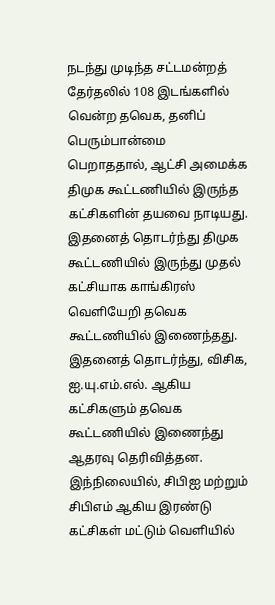நடந்து முடிந்த சட்டமன்றத் தேர்தலில் 108 இடங்களில் வென்ற தவெக, தனிப் பெரும்பான்மை பெறாததால், ஆட்சி அமைக்க திமுக கூட்டணியில் இருந்த கட்சிகளின் தயவை நாடியது. இதனைத் தொடர்ந்து திமுக கூட்டணியில் இருந்து முதல் கட்சியாக காங்கிரஸ் வெளியேறி தவெக கூட்டணியில் இணைந்தது.
இதனைத் தொடர்ந்து, விசிக, ஐ.யு.எம்.எல். ஆகிய கட்சிகளும் தவெக கூட்டணியில் இணைந்து ஆதரவு தெரிவித்தன. இந்நிலையில், சிபிஐ மற்றும் சிபிஎம் ஆகிய இரண்டு கட்சிகள் மட்டும் வெளியில்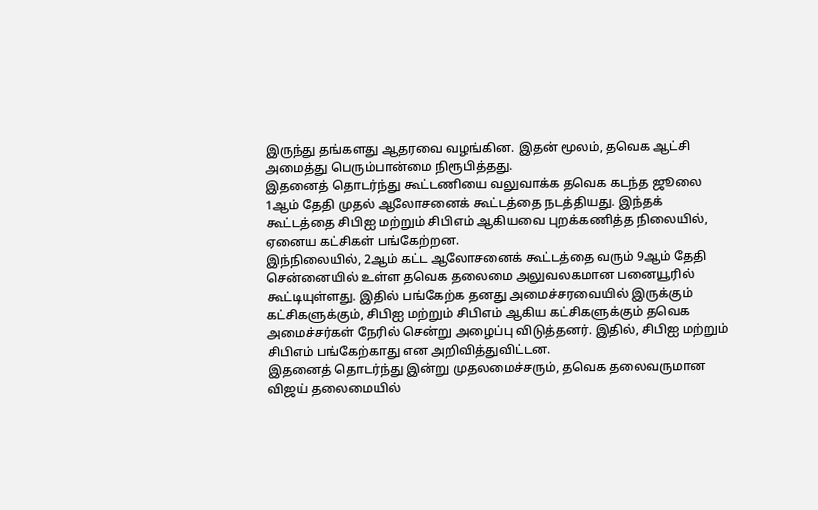இருந்து தங்களது ஆதரவை வழங்கின. இதன் மூலம், தவெக ஆட்சி அமைத்து பெரும்பான்மை நிரூபித்தது.
இதனைத் தொடர்ந்து கூட்டணியை வலுவாக்க தவெக கடந்த ஜூலை 1ஆம் தேதி முதல் ஆலோசனைக் கூட்டத்தை நடத்தியது. இந்தக் கூட்டத்தை சிபிஐ மற்றும் சிபிஎம் ஆகியவை புறக்கணித்த நிலையில், ஏனைய கட்சிகள் பங்கேற்றன.
இந்நிலையில், 2ஆம் கட்ட ஆலோசனைக் கூட்டத்தை வரும் 9ஆம் தேதி சென்னையில் உள்ள தவெக தலைமை அலுவலகமான பனையூரில் கூட்டியுள்ளது. இதில் பங்கேற்க தனது அமைச்சரவையில் இருக்கும் கட்சிகளுக்கும், சிபிஐ மற்றும் சிபிஎம் ஆகிய கட்சிகளுக்கும் தவெக அமைச்சர்கள் நேரில் சென்று அழைப்பு விடுத்தனர். இதில், சிபிஐ மற்றும் சிபிஎம் பங்கேற்காது என அறிவித்துவிட்டன.
இதனைத் தொடர்ந்து இன்று முதலமைச்சரும், தவெக தலைவருமான விஜய் தலைமையில்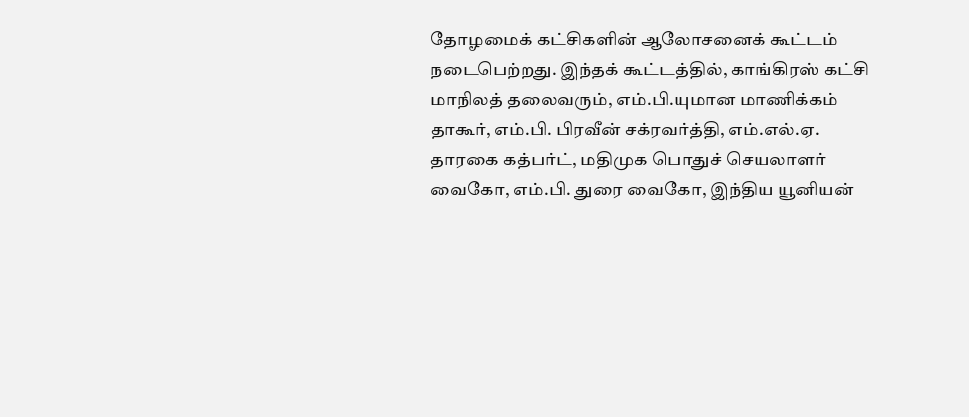தோழமைக் கட்சிகளின் ஆலோசனைக் கூட்டம் நடைபெற்றது. இந்தக் கூட்டத்தில், காங்கிரஸ் கட்சி மாநிலத் தலைவரும், எம்.பி.யுமான மாணிக்கம் தாகூர், எம்.பி. பிரவீன் சக்ரவர்த்தி, எம்.எல்.ஏ. தாரகை கத்பர்ட், மதிமுக பொதுச் செயலாளர் வைகோ, எம்.பி. துரை வைகோ, இந்திய யூனியன்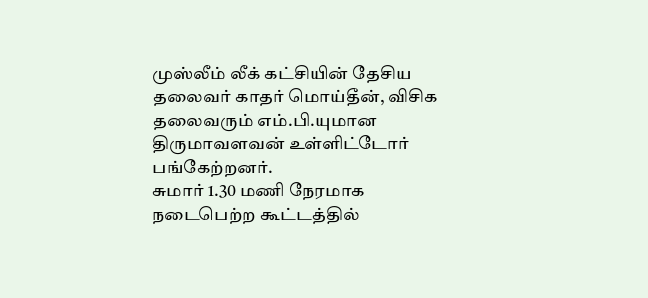முஸ்லீம் லீக் கட்சியின் தேசிய தலைவர் காதர் மொய்தீன், விசிக தலைவரும் எம்.பி.யுமான திருமாவளவன் உள்ளிட்டோர் பங்கேற்றனர்.
சுமார் 1.30 மணி நேரமாக நடைபெற்ற கூட்டத்தில்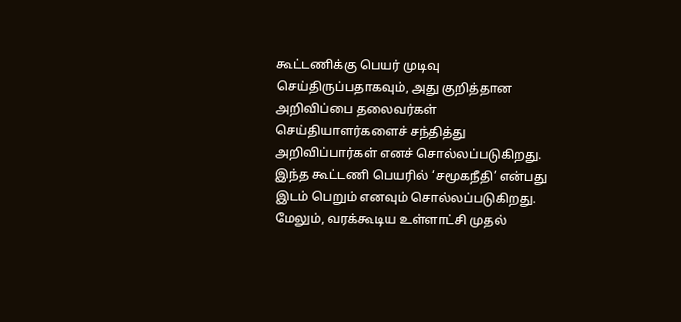கூட்டணிக்கு பெயர் முடிவு செய்திருப்பதாகவும், அது குறித்தான அறிவிப்பை தலைவர்கள் செய்தியாளர்களைச் சந்தித்து அறிவிப்பார்கள் எனச் சொல்லப்படுகிறது. இந்த கூட்டணி பெயரில் ‘சமூகநீதி’ என்பது இடம் பெறும் எனவும் சொல்லப்படுகிறது.
மேலும், வரக்கூடிய உள்ளாட்சி முதல்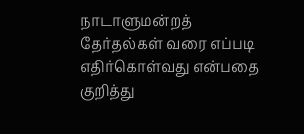நாடாளுமன்றத் தேர்தல்கள் வரை எப்படி எதிர்கொள்வது என்பதை குறித்து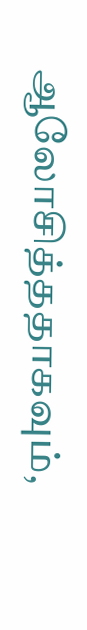ஆலோசித்ததாகவும்,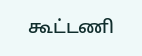கூட்டணி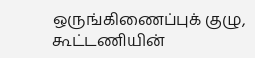ஒருங்கிணைப்புக் குழு, கூட்டணியின்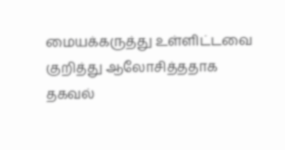மையக்கருத்து உள்ளிட்டவை குறித்து ஆலோசித்ததாக தகவல்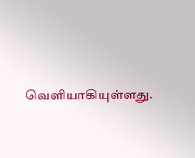வெளியாகியுள்ளது.